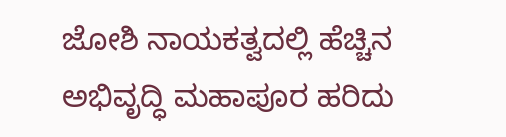ಜೋಶಿ ನಾಯಕತ್ವದಲ್ಲಿ ಹೆಚ್ಚಿನ ಅಭಿವೃದ್ಧಿ ಮಹಾಪೂರ ಹರಿದು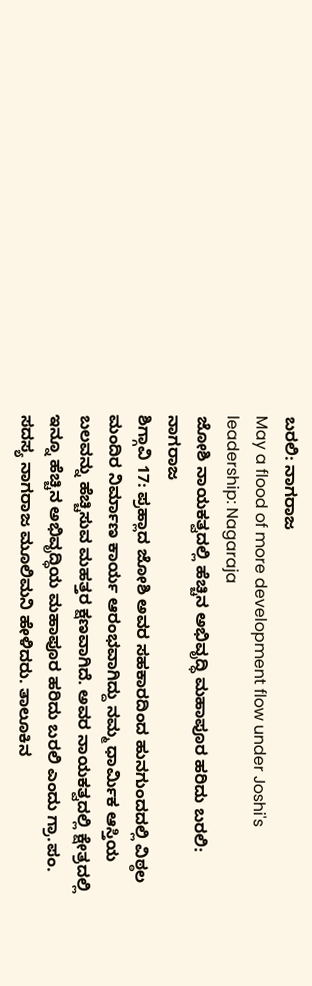ಬರಲಿ: ನಾಗರಾಜ
May a flood of more development flow under Joshi's leadership: Nagaraja
ಜೋಶಿ ನಾಯಕತ್ವದಲ್ಲಿ ಹೆಚ್ಚಿನ ಅಭಿವೃದ್ಧಿ ಮಹಾಪೂರ ಹರಿದು ಬರಲಿ: ನಾಗರಾಜ
ಶಿಗ್ಗಾವಿ 17: ಪ್ರಹ್ಲಾದ ಜೋಶಿ ಅವರ ಸಹಕಾರದಿಂದ ಹುನಗುಂದದಲ್ಲಿ ವಿಠ್ಠಲ ಮಂದಿರ ನಿರ್ಮಾಣ ಕಾರ್ಯ ಆರಂಭವಾಗಿದ್ದು ನಮ್ಮ ಧಾರ್ಮಿಕ ಆಸ್ತಿಯ ಬಲವನ್ನು ಹೆಚ್ಚಿಸುವ ಮಹತ್ತರ ಕ್ಷಣವಾಗಿದೆ. ಅವರ ನಾಯಕತ್ವದಲ್ಲಿ ಕ್ಷೇತ್ರದಲ್ಲಿ ಇನ್ನೂ ಹೆಚ್ಚಿನ ಅಭಿವೃದ್ಧಿಯ ಮಹಾಪೂರ ಹರಿದು ಬರಲಿ ಎಂದು ಗ್ರಾ.ಪಂ. ಸದಸ್ಯ ನಾಗರಾಜ ಮೂಲಿಮನಿ ಹೇಳಿದರು. ತಾಲೂಕಿನ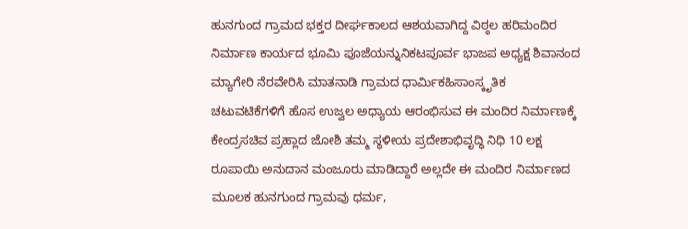ಹುನಗುಂದ ಗ್ರಾಮದ ಭಕ್ತರ ದೀರ್ಘಕಾಲದ ಆಶಯವಾಗಿದ್ದ ವಿಠ್ಠಲ ಹರಿಮಂದಿರ ನಿರ್ಮಾಣ ಕಾರ್ಯದ ಭೂಮಿ ಪೂಜೆಯನ್ನುನಿಕಟಪೂರ್ವ ಭಾಜಪ ಅಧ್ಯಕ್ಷ ಶಿವಾನಂದ ಮ್ಯಾಗೇರಿ ನೆರವೇರಿಸಿ ಮಾತನಾಡಿ ಗ್ರಾಮದ ಧಾರ್ಮಿಕಹಿಸಾಂಸ್ಕೃತಿಕ ಚಟುವಟಿಕೆಗಳಿಗೆ ಹೊಸ ಉಜ್ವಲ ಅಧ್ಯಾಯ ಆರಂಭಿಸುವ ಈ ಮಂದಿರ ನಿರ್ಮಾಣಕ್ಕೆ ಕೇಂದ್ರಸಚಿವ ಪ್ರಹ್ಲಾದ ಜೋಶಿ ತಮ್ಮ ಸ್ಥಳೀಯ ಪ್ರದೇಶಾಭಿವೃದ್ಧಿ ನಿಧಿ 10 ಲಕ್ಷ ರೂಪಾಯಿ ಅನುದಾನ ಮಂಜೂರು ಮಾಡಿದ್ದಾರೆ ಅಲ್ಲದೇ ಈ ಮಂದಿರ ನಿರ್ಮಾಣದ ಮೂಲಕ ಹುನಗುಂದ ಗ್ರಾಮವು ಧರ್ಮ,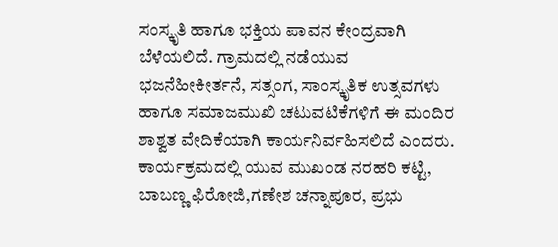ಸಂಸ್ಕೃತಿ ಹಾಗೂ ಭಕ್ತಿಯ ಪಾವನ ಕೇಂದ್ರವಾಗಿ ಬೆಳೆಯಲಿದೆ. ಗ್ರಾಮದಲ್ಲಿ ನಡೆಯುವ ಭಜನೆಹೀಕೀರ್ತನೆ, ಸತ್ಸಂಗ, ಸಾಂಸ್ಕೃತಿಕ ಉತ್ಸವಗಳು ಹಾಗೂ ಸಮಾಜಮುಖಿ ಚಟುವಟಿಕೆಗಳಿಗೆ ಈ ಮಂದಿರ ಶಾಶ್ವತ ವೇದಿಕೆಯಾಗಿ ಕಾರ್ಯನಿರ್ವಹಿಸಲಿದೆ ಎಂದರು. ಕಾರ್ಯಕ್ರಮದಲ್ಲಿ ಯುವ ಮುಖಂಡ ನರಹರಿ ಕಟ್ಟಿ, ಬಾಬಣ್ಣ ಫಿರೋಜಿ,ಗಣೇಶ ಚನ್ನಾಪೂರ, ಪ್ರಭು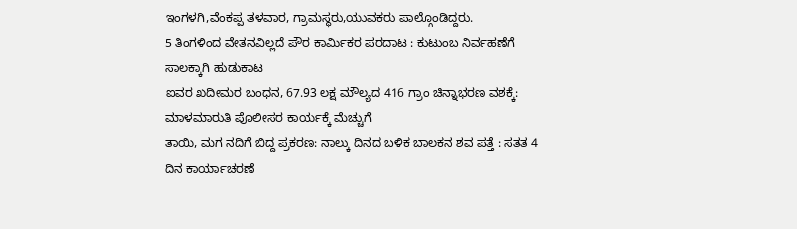ಇಂಗಳಗಿ,ವೆಂಕಪ್ಪ ತಳವಾರ, ಗ್ರಾಮಸ್ಥರು,ಯುವಕರು ಪಾಲ್ಗೊಂಡಿದ್ದರು.
5 ತಿಂಗಳಿಂದ ವೇತನವಿಲ್ಲದೆ ಪೌರ ಕಾರ್ಮಿಕರ ಪರದಾಟ : ಕುಟುಂಬ ನಿರ್ವಹಣೆಗೆ ಸಾಲಕ್ಕಾಗಿ ಹುಡುಕಾಟ
ಐವರ ಖದೀಮರ ಬಂಧನ, 67.93 ಲಕ್ಷ ಮೌಲ್ಯದ 416 ಗ್ರಾಂ ಚಿನ್ನಾಭರಣ ವಶಕ್ಕೆ: ಮಾಳಮಾರುತಿ ಪೊಲೀಸರ ಕಾರ್ಯಕ್ಕೆ ಮೆಚ್ಚುಗೆ
ತಾಯಿ, ಮಗ ನದಿಗೆ ಬಿದ್ದ ಪ್ರಕರಣ: ನಾಲ್ಕು ದಿನದ ಬಳಿಕ ಬಾಲಕನ ಶವ ಪತ್ತೆ : ಸತತ 4 ದಿನ ಕಾರ್ಯಾಚರಣೆ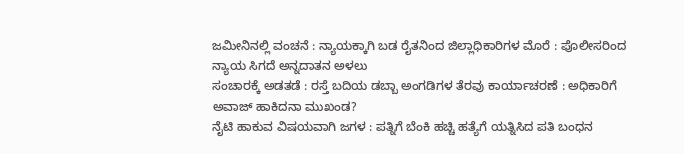ಜಮೀನಿನಲ್ಲಿ ವಂಚನೆ : ನ್ಯಾಯಕ್ಕಾಗಿ ಬಡ ರೈತನಿಂದ ಜಿಲ್ಲಾಧಿಕಾರಿಗಳ ಮೊರೆ : ಪೊಲೀಸರಿಂದ ನ್ಯಾಯ ಸಿಗದೆ ಅನ್ನದಾತನ ಅಳಲು
ಸಂಚಾರಕ್ಕೆ ಅಡತಡೆ : ರಸ್ತೆ ಬದಿಯ ಡಬ್ಬಾ ಅಂಗಡಿಗಳ ತೆರವು ಕಾರ್ಯಾಚರಣೆ : ಅಧಿಕಾರಿಗೆ ಅವಾಜ್ ಹಾಕಿದನಾ ಮುಖಂಡ?
ನೈಟಿ ಹಾಕುವ ವಿಷಯವಾಗಿ ಜಗಳ : ಪತ್ನಿಗೆ ಬೆಂಕಿ ಹಚ್ಚಿ ಹತ್ಯೆಗೆ ಯತ್ನಿಸಿದ ಪತಿ ಬಂಧನ